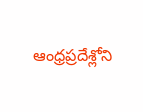ఆంధ్రప్రదేశ్లోని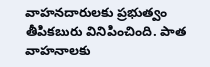వాహనదారులకు ప్రభుత్వం తీపికబురు వినిపించింది. పాత వాహనాలకు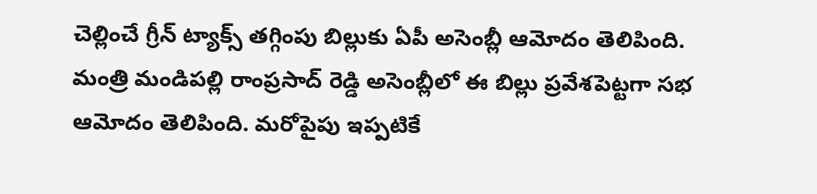చెల్లించే గ్రీన్ ట్యాక్స్ తగ్గింపు బిల్లుకు ఏపీ అసెంబ్లీ ఆమోదం తెలిపింది. మంత్రి మండిపల్లి రాంప్రసాద్ రెడ్డి అసెంబ్లీలో ఈ బిల్లు ప్రవేశపెట్టగా సభ ఆమోదం తెలిపింది. మరోపైపు ఇప్పటికే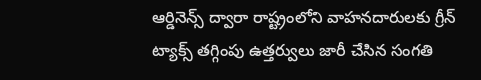ఆర్డినెన్స్ ద్వారా రాష్ట్రంలోని వాహనదారులకు గ్రీన్ ట్యాక్స్ తగ్గింపు ఉత్తర్వులు జారీ చేసిన సంగతి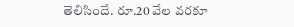తెలిసిందే. రూ.20 వేల వరకూ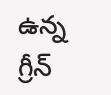ఉన్న గ్రీన్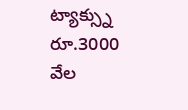ట్యాక్స్ను రూ.3000 వేల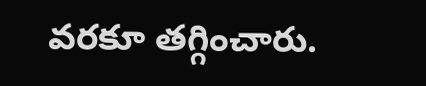వరకూ తగ్గించారు.